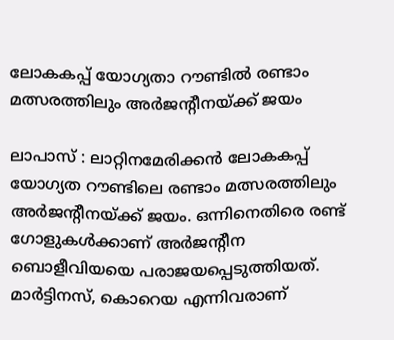ലോകകപ്പ് യോഗ്യതാ റൗണ്ടിൽ രണ്ടാം മത്സരത്തിലും അർജൻ്റീനയ്ക്ക് ജയം

ലാപാസ് : ലാറ്റിനമേരിക്കന്‍ ലോകകപ്പ് യോഗ്യത റൗണ്ടിലെ രണ്ടാം മത്സരത്തിലും അര്‍ജന്റീനയ്ക്ക് ജയം. ഒന്നിനെതിരെ രണ്ട് ഗോളുകള്‍ക്കാണ് അര്‍ജന്റീന ബൊളീവിയയെ പരാജയപ്പെടുത്തിയത്. മാര്‍ട്ടിനസ്, കൊറെയ എന്നിവരാണ്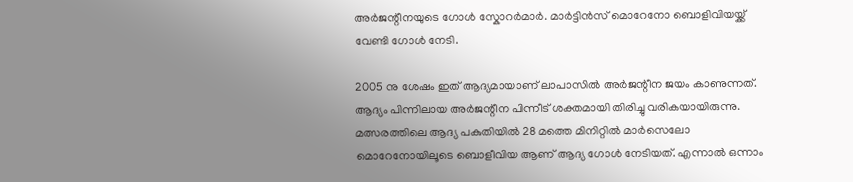അര്‍ജന്റീനയുടെ ഗോള്‍ സ്കോറര്‍മാര്‍. മാര്‍ട്ടിന്‍സ് മൊറേനോ ബൊളിവിയയ്ക്ക് വേണ്ടി ഗോള്‍ നേടി.

2005 നു ശേഷം ഇത് ആദ്യമായാണ് ലാപാസിൽ അര്‍ജന്റീന ജയം കാണുന്നത്. ആദ്യം പിന്നിലായ അര്‍ജന്റീന പിന്നീട് ശക്തമായി തിരിച്ചു വരികയായിരുന്നു. മത്സരത്തിലെ ആദ്യ പകുതിയില്‍ 28 മത്തെ മിനിറ്റില്‍ മാര്‍സെലോ മൊറേനോയിലൂടെ ബൊളീവിയ ആണ് ആദ്യ ഗോൾ നേടിയത്. എന്നാല്‍ ഒന്നാം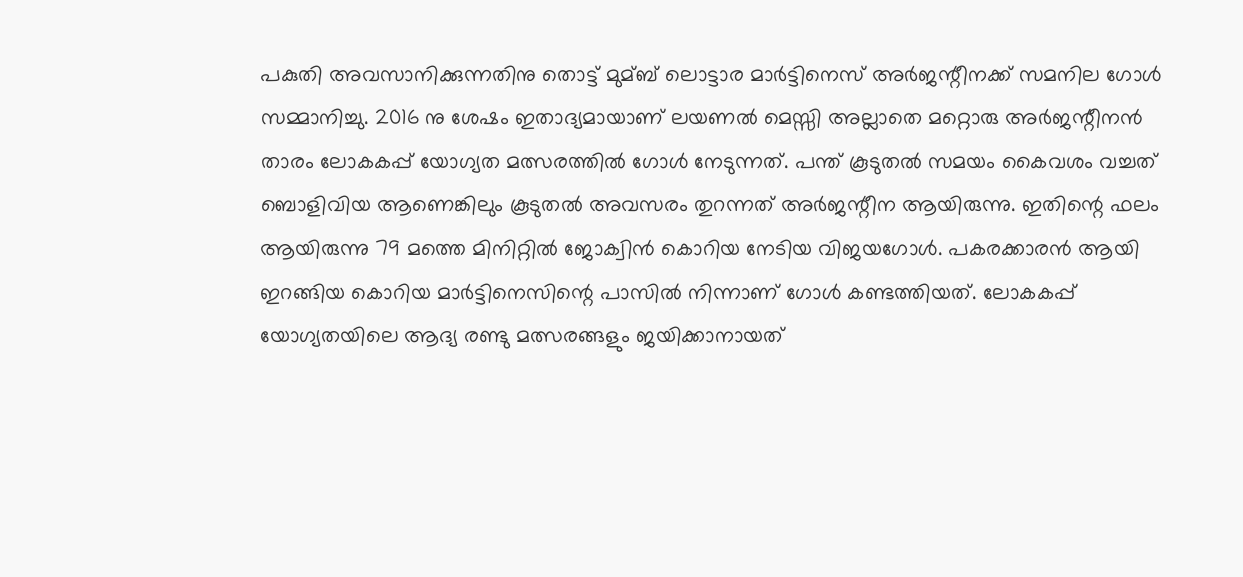പകുതി അവസാനിക്കുന്നതിനു തൊട്ട് മുമ്ബ് ലൊട്ടാര മാര്‍ട്ടിനെസ് അര്‍ജന്റീനക്ക് സമനില ഗോള്‍ സമ്മാനിച്ചു. 2016 നു ശേഷം ഇതാദ്യമായാണ് ലയണല്‍ മെസ്സി അല്ലാതെ മറ്റൊരു അര്‍ജന്റീനന്‍ താരം ലോകകപ്പ് യോഗ്യത മത്സരത്തില്‍ ഗോള്‍ നേടുന്നത്. പന്ത് കൂടുതല്‍ സമയം കൈവശം വച്ചത് ബൊളിവിയ ആണെങ്കിലും കൂടുതല്‍ അവസരം തുറന്നത് അര്‍ജന്റീന ആയിരുന്നു. ഇതിന്റെ ഫലം ആയിരുന്നു 79 മത്തെ മിനിറ്റില്‍ ജോക്വിന്‍ കൊറിയ നേടിയ വിജയഗോള്‍. പകരക്കാരന്‍ ആയി ഇറങ്ങിയ കൊറിയ മാര്‍ട്ടിനെസിന്റെ പാസില്‍ നിന്നാണ് ഗോള്‍ കണ്ടത്തിയത്. ലോകകപ്പ് യോഗ്യതയിലെ ആദ്യ രണ്ടു മത്സരങ്ങളും ജയിക്കാനായത്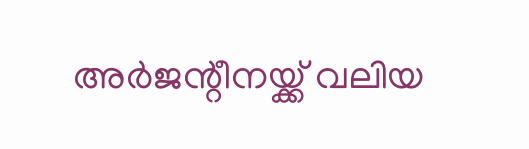അര്‍ജന്റീനയ്ക്ക് വലിയ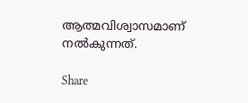ആത്മവിശ്വാസമാണ് നൽകുന്നത്.

Share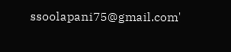ssoolapani75@gmail.com'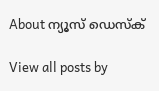About ന്യൂസ് ഡെസ്ക്

View all posts by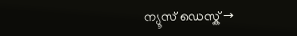ന്യൂസ് ഡെസ്ക് →